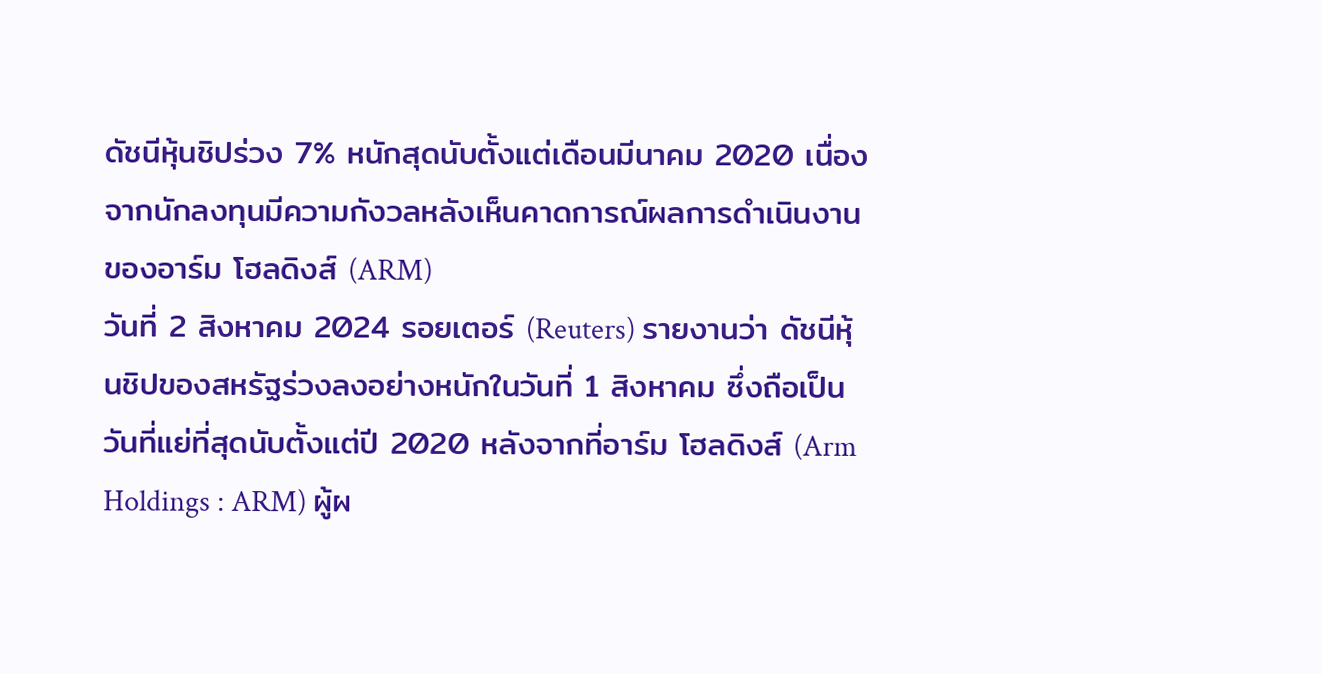ดัชนีหุ้นชิปร่วง 7% หนักสุดนับตั้งแต่เดือนมีนาคม 2020 เนื่องจากนักลงทุนมีความกังวลหลังเห็นคาดการณ์ผลการดำเนินงานของอาร์ม โฮลดิงส์ (ARM)
วันที่ 2 สิงหาคม 2024 รอยเตอร์ (Reuters) รายงานว่า ดัชนีหุ้นชิปของสหรัฐร่วงลงอย่างหนักในวันที่ 1 สิงหาคม ซึ่งถือเป็นวันที่แย่ที่สุดนับตั้งแต่ปี 2020 หลังจากที่อาร์ม โฮลดิงส์ (Arm Holdings : ARM) ผู้ผ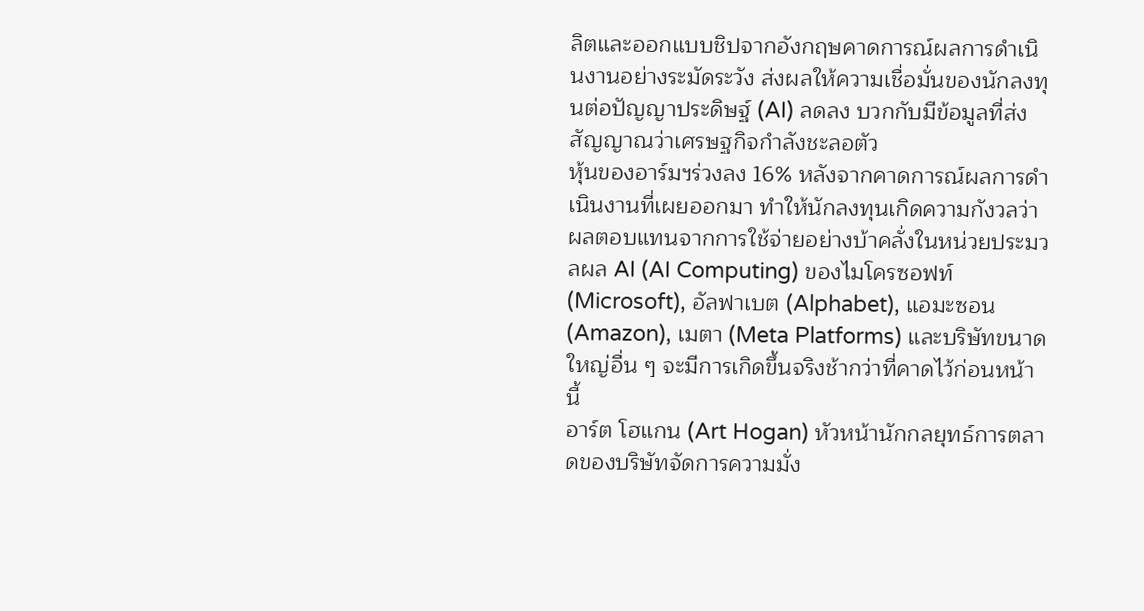ลิตและออกแบบชิปจากอังกฤษคาดการณ์ผลการดำเนินงานอย่างระมัดระวัง ส่งผลให้ความเชื่อมั่นของนักลงทุนต่อปัญญาประดิษฐ์ (AI) ลดลง บวกกับมีข้อมูลที่ส่งสัญญาณว่าเศรษฐกิจกำลังชะลอตัว
หุ้นของอาร์มฯร่วงลง 16% หลังจากคาดการณ์ผลการดำเนินงานที่เผยออกมา ทำให้นักลงทุนเกิดความกังวลว่า ผลตอบแทนจากการใช้จ่ายอย่างบ้าคลั่งในหน่วยประมวลผล AI (AI Computing) ของไมโครซอฟท์ (Microsoft), อัลฟาเบต (Alphabet), แอมะซอน (Amazon), เมตา (Meta Platforms) และบริษัทขนาดใหญ่อื่น ๆ จะมีการเกิดขึ้นจริงช้ากว่าที่คาดไว้ก่อนหน้านี้
อาร์ต โฮแกน (Art Hogan) หัวหน้านักกลยุทธ์การตลาดของบริษัทจัดการความมั่ง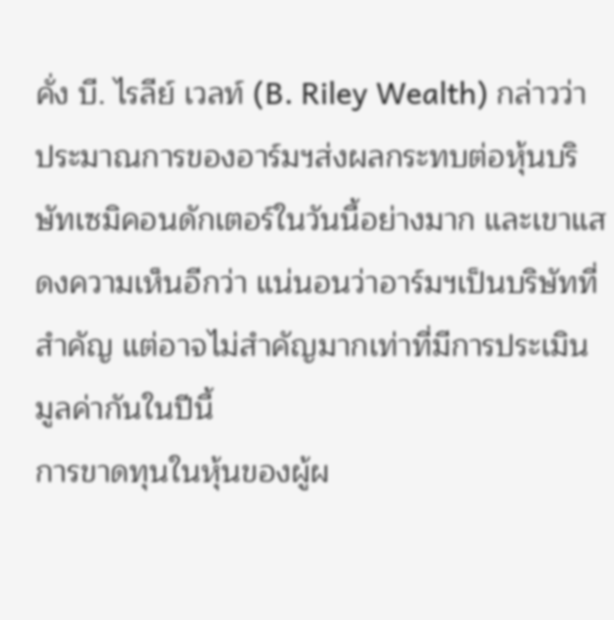คั่ง บี. ไรลีย์ เวลท์ (B. Riley Wealth) กล่าวว่า ประมาณการของอาร์มฯส่งผลกระทบต่อหุ้นบริษัทเซมิคอนดักเตอร์ในวันนี้อย่างมาก และเขาแสดงความเห็นอีกว่า แน่นอนว่าอาร์มฯเป็นบริษัทที่สำคัญ แต่อาจไม่สำคัญมากเท่าที่มีการประเมินมูลค่ากันในปีนี้
การขาดทุนในหุ้นของผู้ผ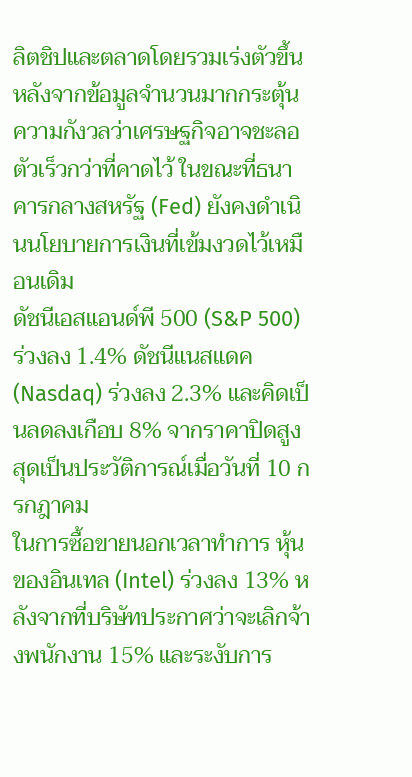ลิตชิปและตลาดโดยรวมเร่งตัวขึ้น หลังจากข้อมูลจำนวนมากกระตุ้นความกังวลว่าเศรษฐกิจอาจชะลอตัวเร็วกว่าที่คาดไว้ ในขณะที่ธนาคารกลางสหรัฐ (Fed) ยังคงดำเนินนโยบายการเงินที่เข้มงวดไว้เหมือนเดิม
ดัชนีเอสแอนด์พี 500 (S&P 500) ร่วงลง 1.4% ดัชนีแนสแดค (Nasdaq) ร่วงลง 2.3% และคิดเป็นลดลงเกือบ 8% จากราคาปิดสูงสุดเป็นประวัติการณ์เมื่อวันที่ 10 กรกฎาคม
ในการซื้อขายนอกเวลาทำการ หุ้นของอินเทล (Intel) ร่วงลง 13% หลังจากที่บริษัทประกาศว่าจะเลิกจ้างพนักงาน 15% และระงับการ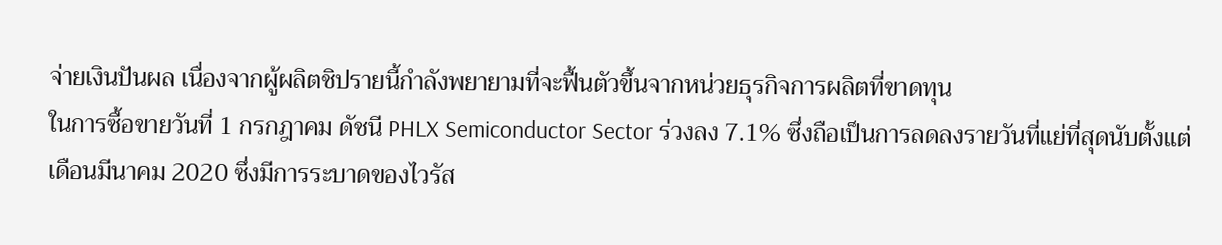จ่ายเงินปันผล เนื่องจากผู้ผลิตชิปรายนี้กำลังพยายามที่จะฟื้นตัวขึ้นจากหน่วยธุรกิจการผลิตที่ขาดทุน
ในการซื้อขายวันที่ 1 กรกฎาคม ดัชนี PHLX Semiconductor Sector ร่วงลง 7.1% ซึ่งถือเป็นการลดลงรายวันที่แย่ที่สุดนับตั้งแต่เดือนมีนาคม 2020 ซึ่งมีการระบาดของไวรัส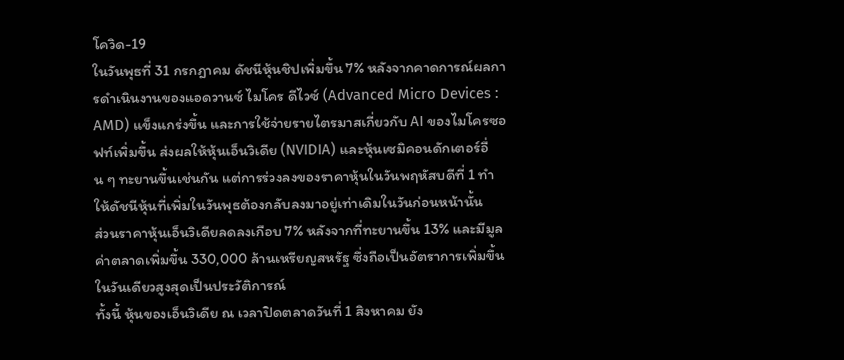โควิด-19
ในวันพุธที่ 31 กรกฎาคม ดัชนีหุ้นชิปเพิ่มขึ้น 7% หลังจากคาดการณ์ผลการดำเนินงานของแอดวานซ์ ไมโคร ดีไวซ์ (Advanced Micro Devices : AMD) แข็งแกร่งขึ้น และการใช้จ่ายรายไตรมาสเกี่ยวกับ AI ของไมโครซอฟท์เพิ่มขึ้น ส่งผลให้หุ้นเอ็นวิเดีย (NVIDIA) และหุ้นเซมิคอนดักเตอร์อื่น ๆ ทะยานขึ้นเช่นกัน แต่การร่วงลงของราคาหุ้นในวันพฤหัสบดีที่ 1 ทำให้ดัชนีหุ้นที่เพิ่มในวันพุธต้องกลับลงมาอยู่เท่าเดิมในวันก่อนหน้านั้น
ส่วนราคาหุ้นเอ็นวิเดียลดลงเกือบ 7% หลังจากที่ทะยานขึ้น 13% และมีมูลค่าตลาดเพิ่มขึ้น 330,000 ล้านเหรียญสหรัฐ ซึ่งถือเป็นอัตราการเพิ่มขึ้นในวันเดียวสูงสุดเป็นประวัติการณ์
ทั้งนี้ หุ้นของเอ็นวิเดีย ณ เวลาปิดตลาดวันที่ 1 สิงหาคม ยัง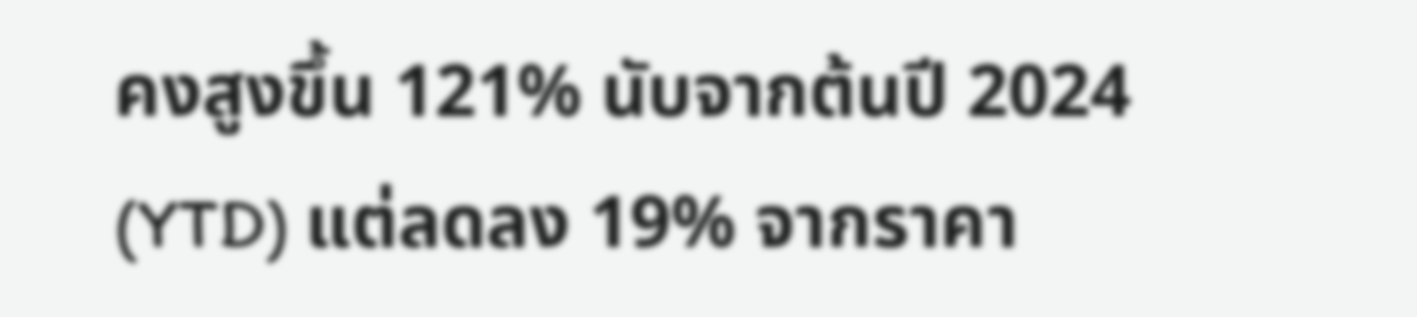คงสูงขึ้น 121% นับจากต้นปี 2024 (YTD) แต่ลดลง 19% จากราคา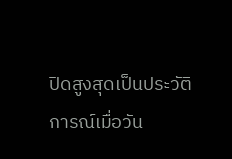ปิดสูงสุดเป็นประวัติการณ์เมื่อวัน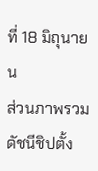ที่ 18 มิถุนายน
ส่วนภาพรวมดัชนีชิปตั้ง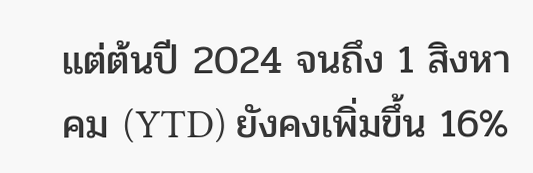แต่ต้นปี 2024 จนถึง 1 สิงหาคม (YTD) ยังคงเพิ่มขึ้น 16%